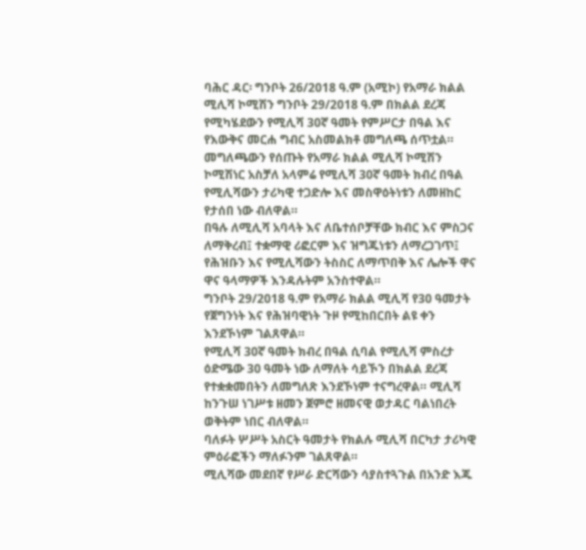ባሕር ዳር፡ ግንቦት 26/2018 ዓ.ም (አሚኮ) የአማራ ክልል ሚሊሻ ኮሚሽን ግንቦት 29/2018 ዓ.ም በክልል ደረጃ የሚካሄደውን የሚሊሻ 30ኛ ዓመት የምሥርታ በዓል እና የእውቅና መርሐ ግብር አስመልክቶ መግለጫ ሰጥቷል።
መግለጫውን የሰጡት የአማራ ክልል ሚሊሻ ኮሚሽን ኮሚሽነር አስቻለ አላምሬ የሚሊሻ 30ኛ ዓመት ክብረ በዓል የሚሊሻውን ታሪካዊ ተጋድሎ እና መስዋዕትነቱን ለመዘከር የታሰበ ነው ብለዋል።
በዓሉ ለሚሊሻ አባላት እና ለቤተሰቦቻቸው ክብር እና ምስጋና ለማቅረብ፤ ተቋማዊ ሪፎርም እና ዝግጁነቱን ለማረጋገጥ፤ የሕዝቡን እና የሚሊሻውን ትስስር ለማጥበቅ እና ሌሎች ዋና ዋና ዓላማዎች እንዳሉትም አንስተዋል።
ግንቦት 29/2018 ዓ.ም የአማራ ክልል ሚሊሻ የ30 ዓመታት የጀግንነት እና የሕዝባዊነት ጉዞ የሚከበርበት ልዩ ቀን እንደኾነም ገልጸዋል።
የሚሊሻ 30ኛ ዓመት ክብረ በዓል ሲባል የሚሊሻ ምስረታ ዕድሜው 30 ዓመት ነው ለማለት ሳይኾን በክልል ደረጃ የተቋቋመበትን ለመግለጽ እንደኾነም ተናግረዋል። ሚሊሻ ከንጉሠ ነገሥቱ ዘመን ጀምሮ ዘመናዊ ወታዳር ባልነበረት ወቅትም ነበር ብለዋል።
ባለፉት ሦሥት አስርት ዓመታት የክልሉ ሚሊሻ በርካታ ታሪካዊ ምዕራፎችን ማለፉንም ገልጸዋል።
ሚሊሻው መደበኛ የሥራ ድርሻውን ሳያስተጓጉል በአንድ እጁ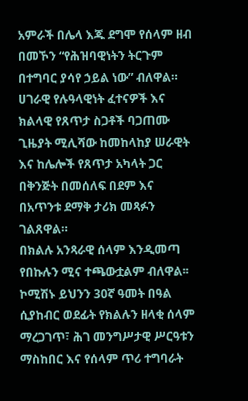አምራች በሌላ እጁ ደግሞ የሰላም ዘብ በመኾን “የሕዝባዊነትን ትርጉም በተግባር ያሳየ ኃይል ነው” ብለዋል።
ሀገራዊ የሉዓላዊነት ፈተናዎች እና ክልላዊ የጸጥታ ስጋቶች ባጋጠሙ ጊዜያት ሚሊሻው ከመከላከያ ሠራዊት እና ከሌሎች የጸጥታ አካላት ጋር በቅንጅት በመሰለፍ በደም እና በአጥንቱ ደማቅ ታሪክ መጻፉን ገልጸዋል።
በክልሉ አንጻራዊ ሰላም እንዲመጣ የበኩሉን ሚና ተጫውቷልም ብለዋል፡፡ ኮሚሽኑ ይህንን 30ኛ ዓመት በዓል ሲያከብር ወደፊት የክልሉን ዘላቂ ሰላም ማረጋገጥ፣ ሕገ መንግሥታዊ ሥርዓቱን ማስከበር እና የሰላም ጥሪ ተግባራት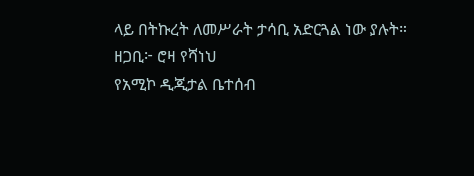ላይ በትኩረት ለመሥራት ታሳቢ አድርጓል ነው ያሉት።
ዘጋቢ፦ ሮዛ የሻነህ
የአሚኮ ዲጂታል ቤተሰብ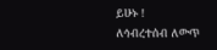ይሁኑ !
ለኅብረተሰብ ለውጥ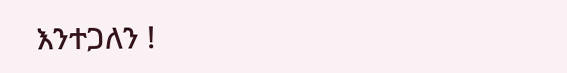እንተጋለን !